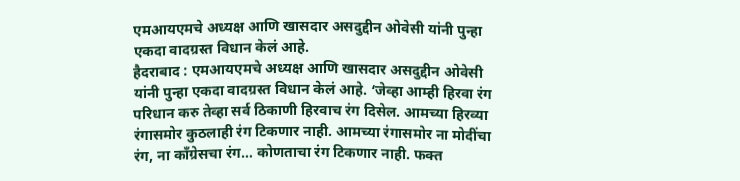एमआयएमचे अध्यक्ष आणि खासदार असदुद्दीन ओवेसी यांनी पुन्हा एकदा वादग्रस्त विधान केलं आहे.
हैदराबाद : एमआयएमचे अध्यक्ष आणि खासदार असदुद्दीन ओवेसी यांनी पुन्हा एकदा वादग्रस्त विधान केलं आहे. ‘जेव्हा आम्ही हिरवा रंग परिधान करु तेव्हा सर्व ठिकाणी हिरवाच रंग दिसेल. आमच्या हिरव्या रंगासमोर कुठलाही रंग टिकणार नाही. आमच्या रंगासमोर ना मोदींचा रंग, ना काँग्रेसचा रंग… कोणताचा रंग टिकणार नाही. फक्त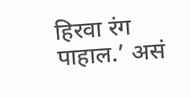हिरवा रंग पाहाल.’ असं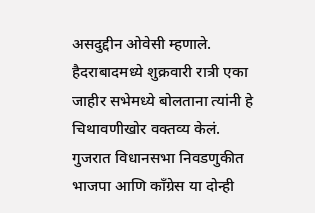असदुद्दीन ओवेसी म्हणाले. हैदराबादमध्ये शुक्रवारी रात्री एका जाहीर सभेमध्ये बोलताना त्यांनी हे चिथावणीखोर वक्तव्य केलं.
गुजरात विधानसभा निवडणुकीत भाजपा आणि काँग्रेस या दोन्ही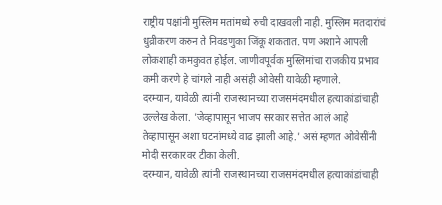राष्ट्रीय पक्षांनी मुस्लिम मतांमध्ये रुची दाखवली नाही. मुस्लिम मतदारांचं धुव्रीकरण करुन ते निवडणुका जिंकू शकतात. पण अशाने आपली लोकशाही कमकुवत होईल. जाणीवपूर्वक मुस्लिमांचा राजकीय प्रभाव कमी करणे हे चांगले नाही असंही ओवेसी यावेळी म्हणाले.
दरम्यान, यावेळी त्यांनी राजस्थानच्या राजसमंदमधील हत्याकांडांचाही उल्लेख केला. 'जेव्हापासून भाजप सरकार सत्तेत आलं आहे तेव्हापासून अशा घटनांमध्ये वाढ झाली आहे.' असं म्हणत ओवेसींनी मोदी सरकारवर टीका केली.
दरम्यान, यावेळी त्यांनी राजस्थानच्या राजसमंदमधील हत्याकांडांचाही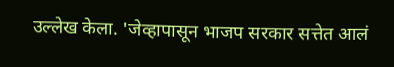उल्लेख केला. 'जेव्हापासून भाजप सरकार सत्तेत आलं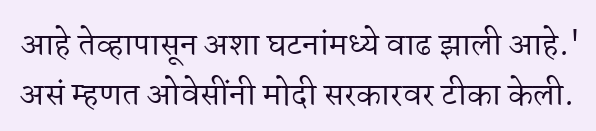आहे तेव्हापासून अशा घटनांमध्ये वाढ झाली आहे.' असं म्हणत ओवेसींनी मोदी सरकारवर टीका केली.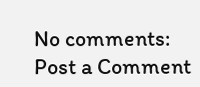No comments:
Post a Comment